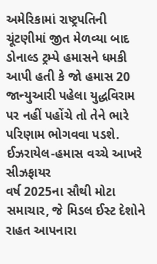અમેરિકામાં રાષ્ટ્રપતિની ચૂંટણીમાં જીત મેળવ્યા બાદ ડોનાલ્ડ ટ્રમ્પે હમાસને ધમકી આપી હતી કે જો હમાસ 20 જાન્યુઆરી પહેલા યુદ્ધવિરામ પર નહીં પહોંચે તો તેને ભારે પરિણામ ભોગવવા પડશે.
ઈઝરાયેલ-હમાસ વચ્ચે આખરે સીઝફાયર
વર્ષ 2025ના સૌથી મોટા સમાચાર, જે મિડલ ઈસ્ટ દેશોને રાહત આપનારા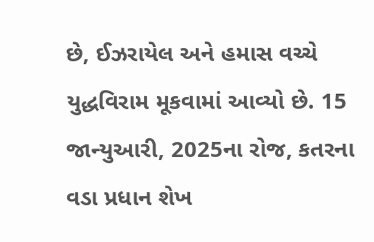છે, ઈઝરાયેલ અને હમાસ વચ્ચે યુદ્ધવિરામ મૂકવામાં આવ્યો છે. 15 જાન્યુઆરી, 2025ના રોજ, કતરના વડા પ્રધાન શેખ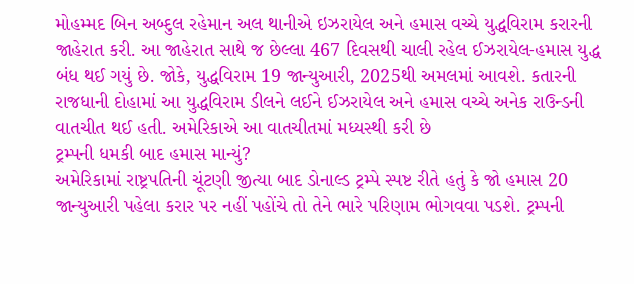મોહમ્મદ બિન અબ્દુલ રહેમાન અલ થાનીએ ઇઝરાયેલ અને હમાસ વચ્ચે યુદ્ધવિરામ કરારની જાહેરાત કરી. આ જાહેરાત સાથે જ છેલ્લા 467 દિવસથી ચાલી રહેલ ઈઝરાયેલ-હમાસ યુદ્ધ બંધ થઈ ગયું છે. જોકે, યુદ્ધવિરામ 19 જાન્યુઆરી, 2025થી અમલમાં આવશે. કતારની રાજધાની દોહામાં આ યુદ્ધવિરામ ડીલને લઈને ઈઝરાયેલ અને હમાસ વચ્ચે અનેક રાઉન્ડની વાતચીત થઈ હતી. અમેરિકાએ આ વાતચીતમાં મધ્યસ્થી કરી છે
ટ્રમ્પની ધમકી બાદ હમાસ માન્યું?
અમેરિકામાં રાષ્ટ્રપતિની ચૂંટણી જીત્યા બાદ ડોનાલ્ડ ટ્રમ્પે સ્પષ્ટ રીતે હતું કે જો હમાસ 20 જાન્યુઆરી પહેલા કરાર પર નહીં પહોંચે તો તેને ભારે પરિણામ ભોગવવા પડશે. ટ્રમ્પની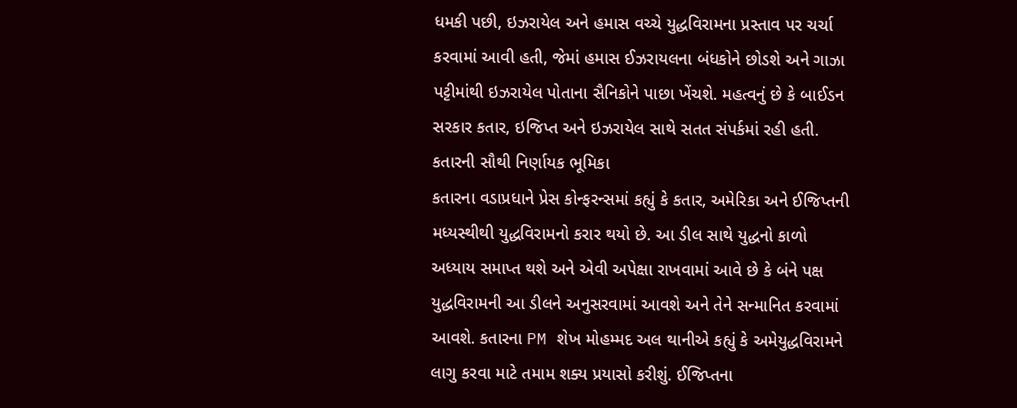ધમકી પછી, ઇઝરાયેલ અને હમાસ વચ્ચે યુદ્ધવિરામના પ્રસ્તાવ પર ચર્ચા કરવામાં આવી હતી, જેમાં હમાસ ઈઝરાયલના બંધકોને છોડશે અને ગાઝા પટ્ટીમાંથી ઇઝરાયેલ પોતાના સૈનિકોને પાછા ખેંચશે. મહત્વનું છે કે બાઈડન સરકાર કતાર, ઇજિપ્ત અને ઇઝરાયેલ સાથે સતત સંપર્કમાં રહી હતી.
કતારની સૌથી નિર્ણાયક ભૂમિકા
કતારના વડાપ્રધાને પ્રેસ કોન્ફરન્સમાં કહ્યું કે કતાર, અમેરિકા અને ઈજિપ્તની મધ્યસ્થીથી યુદ્ધવિરામનો કરાર થયો છે. આ ડીલ સાથે યુદ્ધનો કાળો અધ્યાય સમાપ્ત થશે અને એવી અપેક્ષા રાખવામાં આવે છે કે બંને પક્ષ યુદ્ધવિરામની આ ડીલને અનુસરવામાં આવશે અને તેને સન્માનિત કરવામાં આવશે. કતારના PM શેખ મોહમ્મદ અલ થાનીએ કહ્યું કે અમેયુદ્ધવિરામને લાગુ કરવા માટે તમામ શક્ય પ્રયાસો કરીશું. ઈજિપ્તના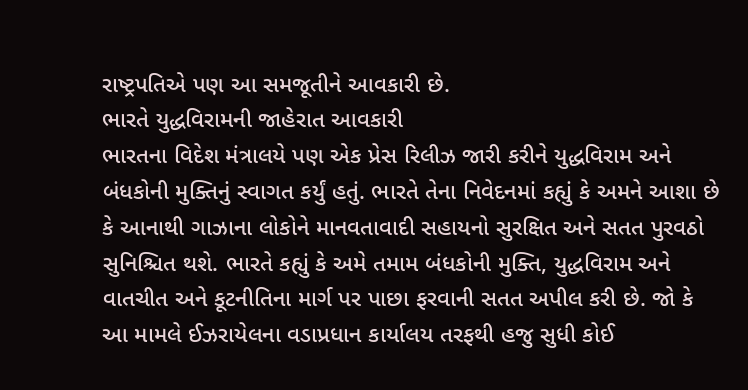રાષ્ટ્રપતિએ પણ આ સમજૂતીને આવકારી છે.
ભારતે યુદ્ધવિરામની જાહેરાત આવકારી
ભારતના વિદેશ મંત્રાલયે પણ એક પ્રેસ રિલીઝ જારી કરીને યુદ્ધવિરામ અને બંધકોની મુક્તિનું સ્વાગત કર્યું હતું. ભારતે તેના નિવેદનમાં કહ્યું કે અમને આશા છે કે આનાથી ગાઝાના લોકોને માનવતાવાદી સહાયનો સુરક્ષિત અને સતત પુરવઠો સુનિશ્ચિત થશે. ભારતે કહ્યું કે અમે તમામ બંધકોની મુક્તિ, યુદ્ધવિરામ અને વાતચીત અને કૂટનીતિના માર્ગ પર પાછા ફરવાની સતત અપીલ કરી છે. જો કે આ મામલે ઈઝરાયેલના વડાપ્રધાન કાર્યાલય તરફથી હજુ સુધી કોઈ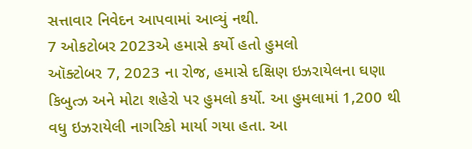સત્તાવાર નિવેદન આપવામાં આવ્યું નથી.
7 ઓકટોબર 2023એ હમાસે કર્યો હતો હુમલો
ઑક્ટોબર 7, 2023 ના રોજ, હમાસે દક્ષિણ ઇઝરાયેલના ઘણા કિબુત્ઝ અને મોટા શહેરો પર હુમલો કર્યો. આ હુમલામાં 1,200 થી વધુ ઇઝરાયેલી નાગરિકો માર્યા ગયા હતા. આ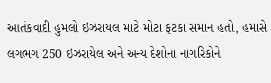આતંકવાદી હુમલો ઇઝરાયલ માટે મોટા ફટકા સમાન હતો, હમાસે લગભગ 250 ઇઝરાયેલ અને અન્ય દેશોના નાગરિકોને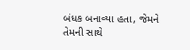બંધક બનાવ્યા હતા, જેમને તેમની સાથે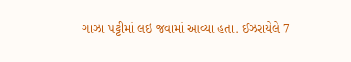ગાઝા પટ્ટીમાં લઇ જવામાં આવ્યા હતા. ઈઝરાયેલે 7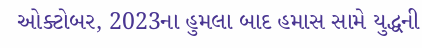ઓક્ટોબર, 2023ના હુમલા બાદ હમાસ સામે યુદ્ધની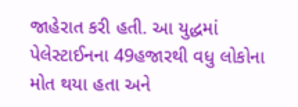જાહેરાત કરી હતી. આ યુદ્ધમાં પેલેસ્ટાઈનના 49હજારથી વધુ લોકોના મોત થયા હતા અને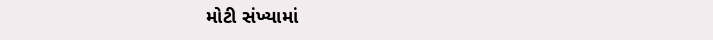મોટી સંખ્યામાં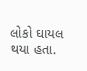લોકો ઘાયલ થયા હતા.